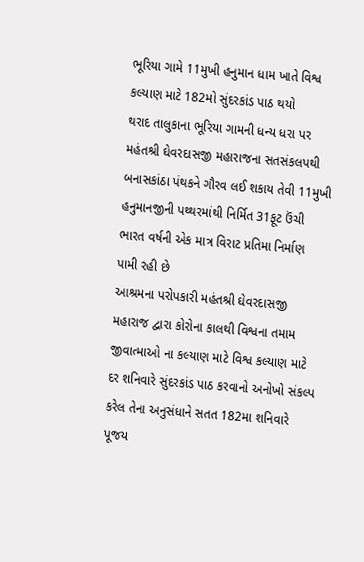ભૂરિયા ગામે 11મુખી હનુમાન ધામ ખાતે વિશ્વ કલ્યાણ માટે 182મો સુંદરકાંડ પાઠ થયો
થરાદ તાલુકાના ભૂરિયા ગામની ધન્ય ધરા પર મહંતશ્રી ઘેવરદાસજી મહારાજના સતસંકલપથી બનાસકાંઠા પંથકને ગૌરવ લઈ શકાય તેવી 11મુખી હનુમાનજીની પથ્થરમાંથી નિર્મિત 31ફૂટ ઉંચી ભારત વર્ષની એક માત્ર વિરાટ પ્રતિમા નિર્માણ પામી રહી છે
આશ્રમના પરોપકારી મહંતશ્રી ઘેવરદાસજી મહારાજ દ્વારા કોરોના કાલથી વિશ્વના તમામ જીવાત્માઓ ના કલ્યાણ માટે વિશ્વ કલ્યાણ માટે દર શનિવારે સુંદરકાંડ પાઠ કરવાનો અનોખો સંકલ્પ કરેલ તેના અનુસંધાને સતત 182મા શનિવારે પૂજય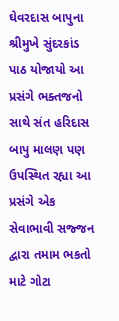ઘેવરદાસ બાપુના શ્રીમુખે સુંદરકાંડ પાઠ યોજાયો આ પ્રસંગે ભક્તજનો સાથે સંત હરિદાસ બાપુ માલણ પણ ઉપસ્થિત રહ્યા આ પ્રસંગે એક સેવાભાવી સજ્જન દ્વારા તમામ ભકતો માટે ગોટા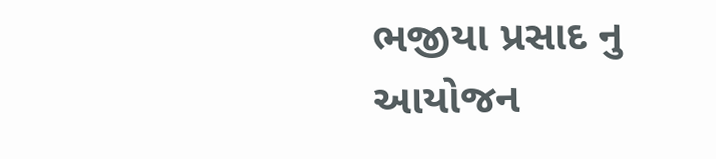ભજીયા પ્રસાદ નુ આયોજન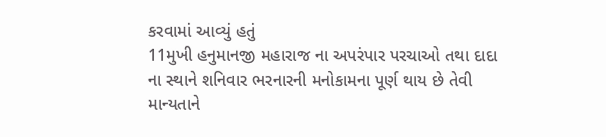કરવામાં આવ્યું હતું
11મુખી હનુમાનજી મહારાજ ના અપરંપાર પરચાઓ તથા દાદા ના સ્થાને શનિવાર ભરનારની મનોકામના પૂર્ણ થાય છે તેવી માન્યતાને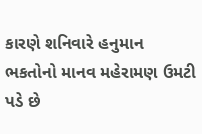કારણે શનિવારે હનુમાન ભકતોનો માનવ મહેરામણ ઉમટી પડે છે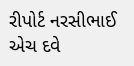રીપોર્ટ નરસીભાઈ એચ દવે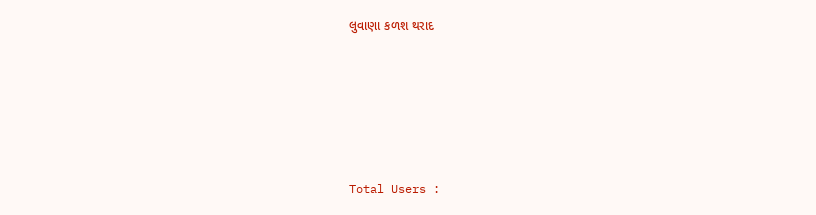લુવાણા કળશ થરાદ






Total Users :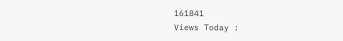161841
Views Today :